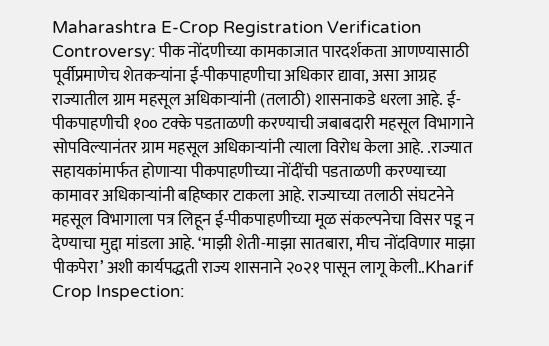Maharashtra E-Crop Registration Verification Controversy: पीक नोंदणीच्या कामकाजात पारदर्शकता आणण्यासाठी पूर्वीप्रमाणेच शेतकऱ्यांना ई-पीकपाहणीचा अधिकार द्यावा, असा आग्रह राज्यातील ग्राम महसूल अधिकाऱ्यांनी (तलाठी) शासनाकडे धरला आहे. ई-पीकपाहणीची १०० टक्के पडताळणी करण्याची जबाबदारी महसूल विभागाने सोपविल्यानंतर ग्राम महसूल अधिकाऱ्यांनी त्याला विरोध केला आहे. .राज्यात सहायकांमार्फत होणाऱ्या पीकपाहणीच्या नोंदींची पडताळणी करण्याच्या कामावर अधिकाऱ्यांनी बहिष्कार टाकला आहे. राज्याच्या तलाठी संघटनेने महसूल विभागाला पत्र लिहून ई-पीकपाहणीच्या मूळ संकल्पनेचा विसर पडू न देण्याचा मुद्दा मांडला आहे. ‘माझी शेती-माझा सातबारा, मीच नोंदविणार माझा पीकपेरा’ अशी कार्यपद्धती राज्य शासनाने २०२१ पासून लागू केली..Kharif Crop Inspection: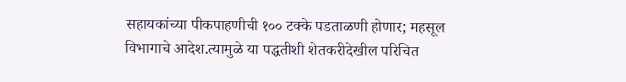सहायकांच्या पीकपाहणीची १०० टक्के पडताळणी होणार; महसूल विभागाचे आदेश.त्यामुळे या पद्धतीशी शेतकरीदेखील परिचित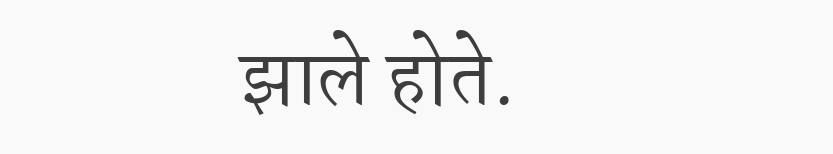झाले होते.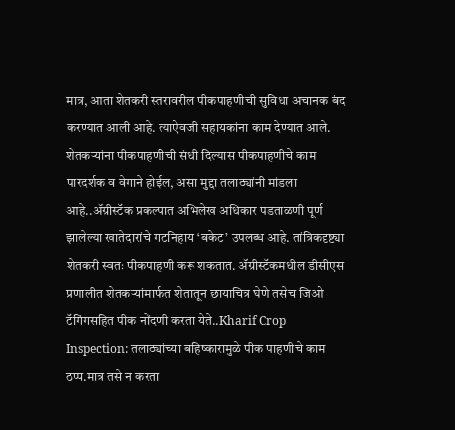मात्र, आता शेतकरी स्तरावरील पीकपाहणीची सुविधा अचानक बंद करण्यात आली आहे. त्याऐवजी सहायकांना काम देण्यात आले. शेतकऱ्यांना पीकपाहणीची संधी दिल्यास पीकपाहणीचे काम पारदर्शक व वेगाने होईल, असा मुद्दा तलाठ्यांनी मांडला आहे..ॲग्रीस्टॅक प्रकल्पात अभिलेख अधिकार पडताळणी पूर्ण झालेल्या खातेदारांचे गटनिहाय ‘बकेट’ उपलब्ध आहे. तांत्रिकदृष्ट्या शेतकरी स्वतः पीकपाहणी करू शकतात. ॲग्रीस्टॅकमधील डीसीएस प्रणालीत शेतकऱ्यांमार्फत शेतातून छायाचित्र घेणे तसेच जिओ टॅगिंगसहित पीक नोंदणी करता येते..Kharif Crop Inspection: तलाठ्यांच्या बहिष्कारामुळे पीक पाहणीचे काम ठप्प.मात्र तसे न करता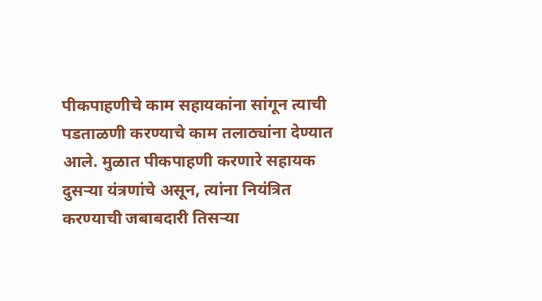पीकपाहणीचे काम सहायकांना सांगून त्याची पडताळणी करण्याचे काम तलाठ्यांना देण्यात आले. मुळात पीकपाहणी करणारे सहायक दुसऱ्या यंत्रणांचे असून, त्यांना नियंत्रित करण्याची जबाबदारी तिसऱ्या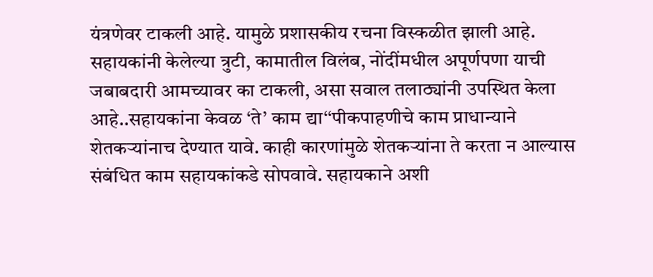यंत्रणेवर टाकली आहे. यामुळे प्रशासकीय रचना विस्कळीत झाली आहे. सहायकांनी केलेल्या त्रुटी, कामातील विलंब, नोंदींमधील अपूर्णपणा याची जबाबदारी आमच्यावर का टाकली, असा सवाल तलाठ्यांनी उपस्थित केला आहे..सहायकांना केवळ ‘ते’ काम द्या‘‘पीकपाहणीचे काम प्राधान्याने शेतकऱ्यांनाच देण्यात यावे. काही कारणांमुळे शेतकऱ्यांना ते करता न आल्यास संबंधित काम सहायकांकडे सोपवावे. सहायकाने अशी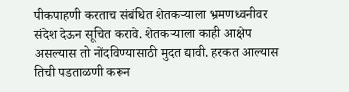पीकपाहणी करताच संबंधित शेतकऱ्याला भ्रमणध्वनीवर संदेश देऊन सूचित करावे. शेतकऱ्याला काही आक्षेप असल्यास तो नोंदविण्यासाठी मुदत द्यावी. हरकत आल्यास तिची पडताळणी करून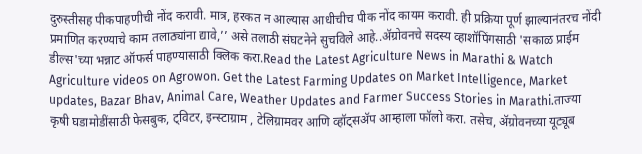दुरुस्तीसह पीकपाहणीची नोंद करावी. मात्र, हरकत न आल्यास आधीचीच पीक नोंद कायम करावी. ही प्रक्रिया पूर्ण झाल्यानंतरच नोंदी प्रमाणित करण्याचे काम तलाठ्यांना द्यावे,’’ असे तलाठी संघटनेने सुचविले आहे..ॲग्रोवनचे सदस्य व्हाशॉपिंगसाठी 'सकाळ प्राईम डील्स'च्या भन्नाट ऑफर्स पाहण्यासाठी क्लिक करा.Read the Latest Agriculture News in Marathi & Watch Agriculture videos on Agrowon. Get the Latest Farming Updates on Market Intelligence, Market updates, Bazar Bhav, Animal Care, Weather Updates and Farmer Success Stories in Marathi.ताज्या कृषी घडामोडींसाठी फेसबुक, ट्विटर, इन्स्टाग्राम , टेलिग्रामवर आणि व्हॉट्सॲप आम्हाला फॉलो करा. तसेच, ॲग्रोवनच्या यूट्यूब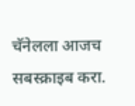चॅनेलला आजच सबस्क्राइब करा.